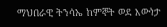ማህበራዊ ትንሳኤ ከምኞት ወደ እውነታ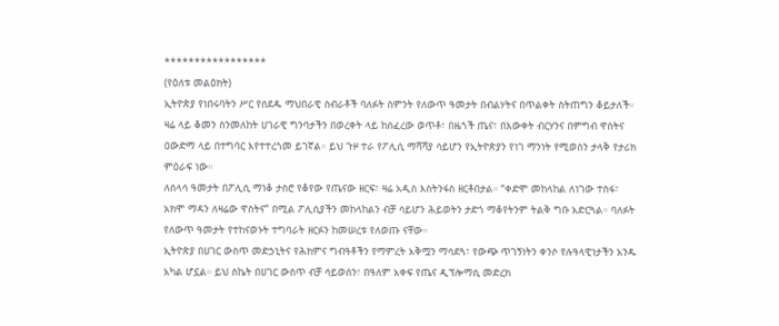*****************
(የዕለቱ መልዕክት)
ኢትዮጵያ የነበሩባትን ሥር የሰደዱ ማህበራዊ ስብራቶች ባለፉት ስምንት የለውጥ ዓመታት በብልሃትና በጥልቀት ስትጠግን ቆይታለች። ዛሬ ላይ ቆመን ስንመለከት ሀገራዊ ግንባታችን በወረቀት ላይ ከሰፈረው ወጥቶ፣ በዜጎች ጤና፣ በእውቀት ብርሃንና በምግብ ዋስትና ዐውድማ ላይ በተግባር እየተተረጎመ ይገኛል። ይህ ጉዞ ተራ የፖሊሲ ማሻሻያ ሳይሆን የኢትዮጵያን የነገ ማንነት የሚወስን ታላቅ የታሪክ ምዕራፍ ነው።
ለሰላሳ ዓመታት በፖሊሲ ማነቆ ታስሮ የቆየው የጤናው ዘርፍ፣ ዛሬ አዲስ እስትንፋስ ዘርቶበታል። “ቀድሞ መከላከል ለነገው ተስፋ፣ አክሞ ማዳን ለዛሬው ዋስትና” በሚል ፖሊሲያችን መከላከልን ብቻ ሳይሆን ሕይወትን ታድጎ ማቆየትንም ትልቅ ግቡ አድርጓል። ባለፉት የለውጥ ዓመታት የተከናወኑት ተግባራት ዘርፉን ከመሠረቱ የለወጡ ናቸው።
ኢትዮጵያ በሀገር ውስጥ መድኃኒትና የሕክምና ግብዓቶችን የማምረት አቅሟን ማሳደጓ፣ የውጭ ጥገኝነትን ቀንሶ የሉዓላዊነታችን አንዱ አካል ሆኗል። ይህ ስኬት በሀገር ውስጥ ብቻ ሳይወሰን፣ በዓለም አቀፍ የጤና ዲፕሎማሲ መድረክ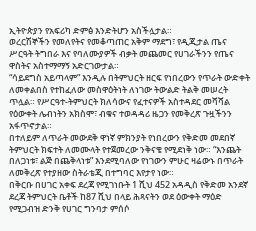ኢትዮጵያን የአፍሪካ ድምፅ እንድትሆን አስችሏታል።
ወረርሽኞችን የመለየትና የመቆጣጠር አቅም ማደግ፣ የዲጂታል ጤና ሥርዓት ትግበራ እና የባለሙያዎች ብቃት መጨመር የሀገራችንን የጤና ዋስትና አስተማማኝ አድርገውታል።
“ሳይደግስ አይጣላም” እንዲሉ በትምህርት ዘርፍ የነበረውን የጥራት ውድቀት ለመቀልበስ የተከፈለው መስዋዕትነት ለነገው ትውልድ ትልቅ መሠረት ጥሏል። የሥርዓተ-ትምህርት ክለሳውና የፈተናዎች አስተዳደር መሻሻል የዕውቀት ሌብነትን አክስሞ፣ ብቁና ተወዳዳሪ ዜጋን የመቅረጽ ጉዟችንን አፋጥኖታል።
በተለይም ለጥራት መውደቅ ዋነኛ ምክንያት የነበረውን የቅድመ መደበኛ ትምህርት ክፍተት ለመሙላት የተጀመረው ንቅናቄ የሚደነቅ ነው። “እንጨት በለጋነቱ፣ ልጅ በጨቅላነቱ” እንደሚባለው የነገውን ምሁር ዛሬውኑ በጥራት ለመቅረጽ የተያዘው ስትራቴጂ በተግባር እየታየ ነው።
በቅርቡ በሀገር አቀፍ ደረጃ የሚገነቡት 1 ሺህ 452 አዳዲስ የቅድመ አንደኛ ደረጃ ትምህርት ቤቶች ከ87 ሺህ በላይ ሕጻናትን ወደ ዕውቀት ማዕድ የሚጋብዝ ድንቅ የሀገር ግንባታ ምሰሶ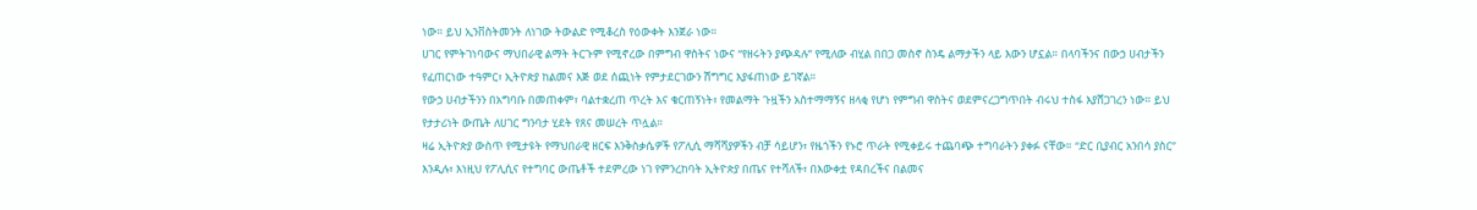ነው። ይህ ኢንቨስትመንት ለነገው ትውልድ የሚቆረስ የዕውቀት እንጀራ ነው።
ሀገር የምትገነባውና ማህበራዊ ልማት ትርጉም የሚኖረው በምግብ ዋስትና ነውና “የዘሩትን ያጭዳሉ” የሚለው ብሂል በበጋ መስኖ ስንዴ ልማታችን ላይ እውን ሆኗል። በላባችንና በውኃ ሀብታችን የፈጠርነው ተዓምር፣ ኢትዮጵያ ከልመና እጅ ወደ ሰጪነት የምታደርገውን ሽግግር እያፋጠነው ይገኛል።
የውኃ ሀብታችንን በአግባቡ በመጠቀም፣ ባልተቋረጠ ጥረት እና ቁርጠኝነት፣ የመልማት ጉዟችን አስተማማኝና ዘላቂ የሆነ የምግብ ዋስትና ወደምናረጋግጥበት ብሩህ ተስፋ እያሸጋገረን ነው። ይህ የታታሪነት ውጤት ለሀገር ግንባታ ሂደት የጸና መሠረት ጥሏል።
ዛሬ ኢትዮጵያ ውስጥ የሚታዩት የማህበራዊ ዘርፍ እንቅስቃሴዎች የፖሊሲ ማሻሻያዎችን ብቻ ሳይሆን፣ የዜጎችን የኑሮ ጥራት የሚቀይሩ ተጨባጭ ተግባራትን ያቀፉ ናቸው። “ድር ቢያብር አንበሳ ያስር” እንዲሉ፣ እነዚህ የፖሊሲና የተግባር ውጤቶች ተደምረው ነገ የምንረከባት ኢትዮጵያ በጤና የተሻለች፣ በእውቀቷ የዳበረችና በልመና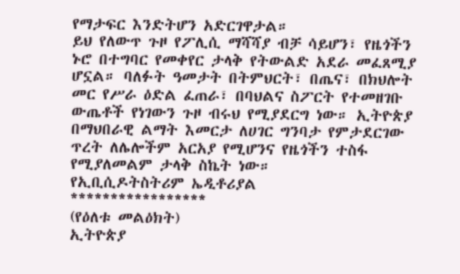የማታፍር እንድትሆን አድርገዋታል።
ይህ የለውጥ ጉዞ የፖሊሲ ማሻሻያ ብቻ ሳይሆን፣ የዜጎችን ኑሮ በተግባር የመቀየር ታላቅ የትውልድ አደራ መፈጸሚያ ሆኗል። ባለፉት ዓመታት በትምህርት፣ በጤና፣ በክህሎት መር የሥራ ዕድል ፈጠራ፣ በባህልና ስፖርት የተመዘገቡ ውጤቶች የነገውን ጉዞ ብሩህ የሚያደርግ ነው። ኢትዮጵያ በማህበራዊ ልማት እመርታ ለሀገር ግንባታ የምታደርገው ጥረት ለሌሎችም አርአያ የሚሆንና የዜጎችን ተስፋ የሚያለመልም ታላቅ ስኬት ነው።
የኢቢሲዶትስትሪም ኤዲቶሪያል
*****************
(የዕለቱ መልዕክት)
ኢትዮጵያ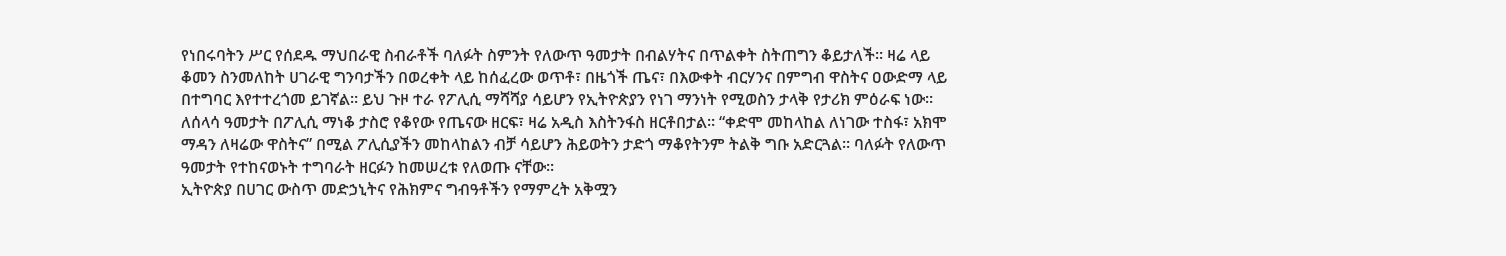የነበሩባትን ሥር የሰደዱ ማህበራዊ ስብራቶች ባለፉት ስምንት የለውጥ ዓመታት በብልሃትና በጥልቀት ስትጠግን ቆይታለች። ዛሬ ላይ ቆመን ስንመለከት ሀገራዊ ግንባታችን በወረቀት ላይ ከሰፈረው ወጥቶ፣ በዜጎች ጤና፣ በእውቀት ብርሃንና በምግብ ዋስትና ዐውድማ ላይ በተግባር እየተተረጎመ ይገኛል። ይህ ጉዞ ተራ የፖሊሲ ማሻሻያ ሳይሆን የኢትዮጵያን የነገ ማንነት የሚወስን ታላቅ የታሪክ ምዕራፍ ነው።
ለሰላሳ ዓመታት በፖሊሲ ማነቆ ታስሮ የቆየው የጤናው ዘርፍ፣ ዛሬ አዲስ እስትንፋስ ዘርቶበታል። “ቀድሞ መከላከል ለነገው ተስፋ፣ አክሞ ማዳን ለዛሬው ዋስትና” በሚል ፖሊሲያችን መከላከልን ብቻ ሳይሆን ሕይወትን ታድጎ ማቆየትንም ትልቅ ግቡ አድርጓል። ባለፉት የለውጥ ዓመታት የተከናወኑት ተግባራት ዘርፉን ከመሠረቱ የለወጡ ናቸው።
ኢትዮጵያ በሀገር ውስጥ መድኃኒትና የሕክምና ግብዓቶችን የማምረት አቅሟን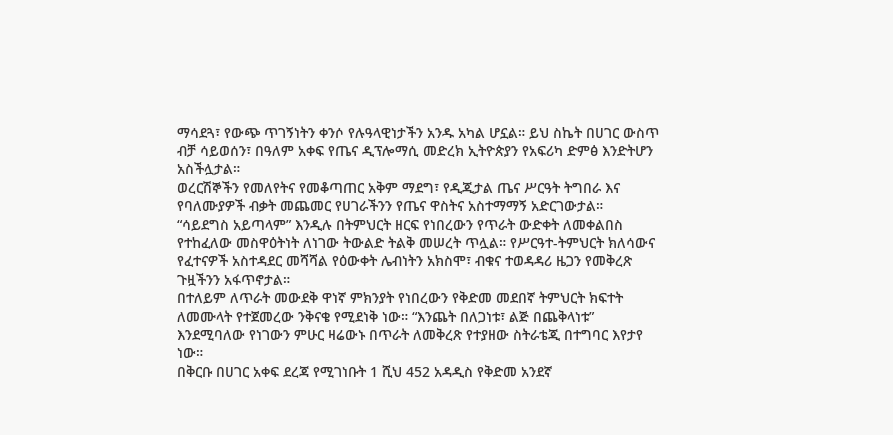ማሳደጓ፣ የውጭ ጥገኝነትን ቀንሶ የሉዓላዊነታችን አንዱ አካል ሆኗል። ይህ ስኬት በሀገር ውስጥ ብቻ ሳይወሰን፣ በዓለም አቀፍ የጤና ዲፕሎማሲ መድረክ ኢትዮጵያን የአፍሪካ ድምፅ እንድትሆን አስችሏታል።
ወረርሽኞችን የመለየትና የመቆጣጠር አቅም ማደግ፣ የዲጂታል ጤና ሥርዓት ትግበራ እና የባለሙያዎች ብቃት መጨመር የሀገራችንን የጤና ዋስትና አስተማማኝ አድርገውታል።
“ሳይደግስ አይጣላም” እንዲሉ በትምህርት ዘርፍ የነበረውን የጥራት ውድቀት ለመቀልበስ የተከፈለው መስዋዕትነት ለነገው ትውልድ ትልቅ መሠረት ጥሏል። የሥርዓተ-ትምህርት ክለሳውና የፈተናዎች አስተዳደር መሻሻል የዕውቀት ሌብነትን አክስሞ፣ ብቁና ተወዳዳሪ ዜጋን የመቅረጽ ጉዟችንን አፋጥኖታል።
በተለይም ለጥራት መውደቅ ዋነኛ ምክንያት የነበረውን የቅድመ መደበኛ ትምህርት ክፍተት ለመሙላት የተጀመረው ንቅናቄ የሚደነቅ ነው። “እንጨት በለጋነቱ፣ ልጅ በጨቅላነቱ” እንደሚባለው የነገውን ምሁር ዛሬውኑ በጥራት ለመቅረጽ የተያዘው ስትራቴጂ በተግባር እየታየ ነው።
በቅርቡ በሀገር አቀፍ ደረጃ የሚገነቡት 1 ሺህ 452 አዳዲስ የቅድመ አንደኛ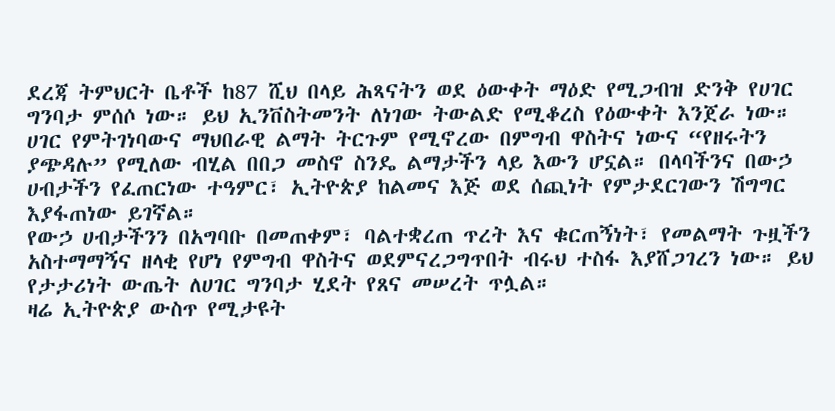ደረጃ ትምህርት ቤቶች ከ87 ሺህ በላይ ሕጻናትን ወደ ዕውቀት ማዕድ የሚጋብዝ ድንቅ የሀገር ግንባታ ምሰሶ ነው። ይህ ኢንቨስትመንት ለነገው ትውልድ የሚቆረስ የዕውቀት እንጀራ ነው።
ሀገር የምትገነባውና ማህበራዊ ልማት ትርጉም የሚኖረው በምግብ ዋስትና ነውና “የዘሩትን ያጭዳሉ” የሚለው ብሂል በበጋ መስኖ ስንዴ ልማታችን ላይ እውን ሆኗል። በላባችንና በውኃ ሀብታችን የፈጠርነው ተዓምር፣ ኢትዮጵያ ከልመና እጅ ወደ ሰጪነት የምታደርገውን ሽግግር እያፋጠነው ይገኛል።
የውኃ ሀብታችንን በአግባቡ በመጠቀም፣ ባልተቋረጠ ጥረት እና ቁርጠኝነት፣ የመልማት ጉዟችን አስተማማኝና ዘላቂ የሆነ የምግብ ዋስትና ወደምናረጋግጥበት ብሩህ ተስፋ እያሸጋገረን ነው። ይህ የታታሪነት ውጤት ለሀገር ግንባታ ሂደት የጸና መሠረት ጥሏል።
ዛሬ ኢትዮጵያ ውስጥ የሚታዩት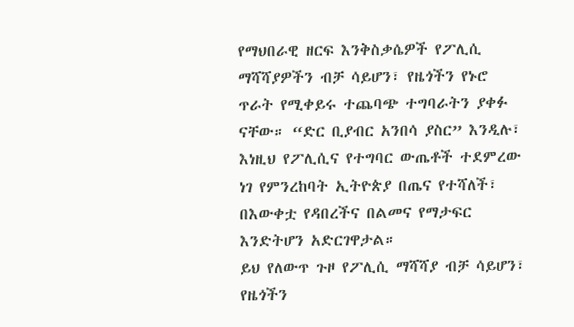የማህበራዊ ዘርፍ እንቅስቃሴዎች የፖሊሲ ማሻሻያዎችን ብቻ ሳይሆን፣ የዜጎችን የኑሮ ጥራት የሚቀይሩ ተጨባጭ ተግባራትን ያቀፉ ናቸው። “ድር ቢያብር አንበሳ ያስር” እንዲሉ፣ እነዚህ የፖሊሲና የተግባር ውጤቶች ተደምረው ነገ የምንረከባት ኢትዮጵያ በጤና የተሻለች፣ በእውቀቷ የዳበረችና በልመና የማታፍር እንድትሆን አድርገዋታል።
ይህ የለውጥ ጉዞ የፖሊሲ ማሻሻያ ብቻ ሳይሆን፣ የዜጎችን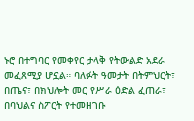ኑሮ በተግባር የመቀየር ታላቅ የትውልድ አደራ መፈጸሚያ ሆኗል። ባለፉት ዓመታት በትምህርት፣ በጤና፣ በክህሎት መር የሥራ ዕድል ፈጠራ፣ በባህልና ስፖርት የተመዘገቡ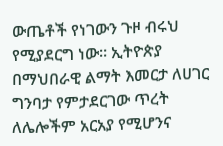ውጤቶች የነገውን ጉዞ ብሩህ የሚያደርግ ነው። ኢትዮጵያ በማህበራዊ ልማት እመርታ ለሀገር ግንባታ የምታደርገው ጥረት ለሌሎችም አርአያ የሚሆንና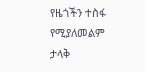የዜጎችን ተስፋ የሚያለመልም ታላቅ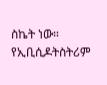ስኬት ነው።
የኢቢሲዶትስትሪም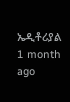ኤዲቶሪያል
1 month ago